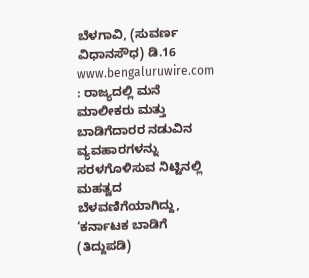ಬೆಳಗಾವಿ, (ಸುವರ್ಣ ವಿಧಾನಸೌಧ) ಡಿ.16 www.bengaluruwire.com : ರಾಜ್ಯದಲ್ಲಿ ಮನೆ ಮಾಲೀಕರು ಮತ್ತು ಬಾಡಿಗೆದಾರರ ನಡುವಿನ ವ್ಯವಹಾರಗಳನ್ನು ಸರಳಗೊಳಿಸುವ ನಿಟ್ಟಿನಲ್ಲಿ ಮಹತ್ವದ ಬೆಳವಣಿಗೆಯಾಗಿದ್ದು, ‘ಕರ್ನಾಟಕ ಬಾಡಿಗೆ (ತಿದ್ದುಪಡಿ)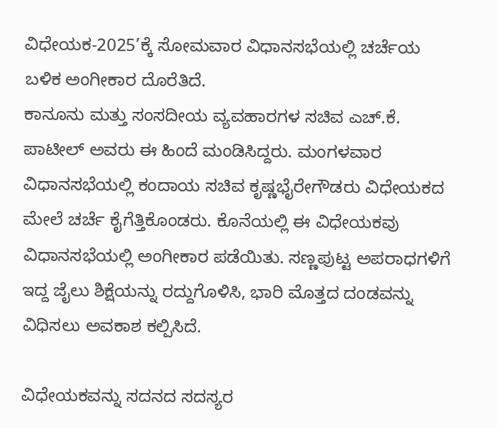ವಿಧೇಯಕ-2025’ಕ್ಕೆ ಸೋಮವಾರ ವಿಧಾನಸಭೆಯಲ್ಲಿ ಚರ್ಚೆಯ ಬಳಿಕ ಅಂಗೀಕಾರ ದೊರೆತಿದೆ.
ಕಾನೂನು ಮತ್ತು ಸಂಸದೀಯ ವ್ಯವಹಾರಗಳ ಸಚಿವ ಎಚ್.ಕೆ. ಪಾಟೀಲ್ ಅವರು ಈ ಹಿಂದೆ ಮಂಡಿಸಿದ್ದರು. ಮಂಗಳವಾರ ವಿಧಾನಸಭೆಯಲ್ಲಿ ಕಂದಾಯ ಸಚಿವ ಕೃಷ್ಣಭೈರೇಗೌಡರು ವಿಧೇಯಕದ ಮೇಲೆ ಚರ್ಚೆ ಕೈಗೆತ್ತಿಕೊಂಡರು. ಕೊನೆಯಲ್ಲಿ ಈ ವಿಧೇಯಕವು ವಿಧಾನಸಭೆಯಲ್ಲಿ ಅಂಗೀಕಾರ ಪಡೆಯಿತು. ಸಣ್ಣಪುಟ್ಟ ಅಪರಾಧಗಳಿಗೆ ಇದ್ದ ಜೈಲು ಶಿಕ್ಷೆಯನ್ನು ರದ್ದುಗೊಳಿಸಿ, ಭಾರಿ ಮೊತ್ತದ ದಂಡವನ್ನು ವಿಧಿಸಲು ಅವಕಾಶ ಕಲ್ಪಿಸಿದೆ.

ವಿಧೇಯಕವನ್ನು ಸದನದ ಸದಸ್ಯರ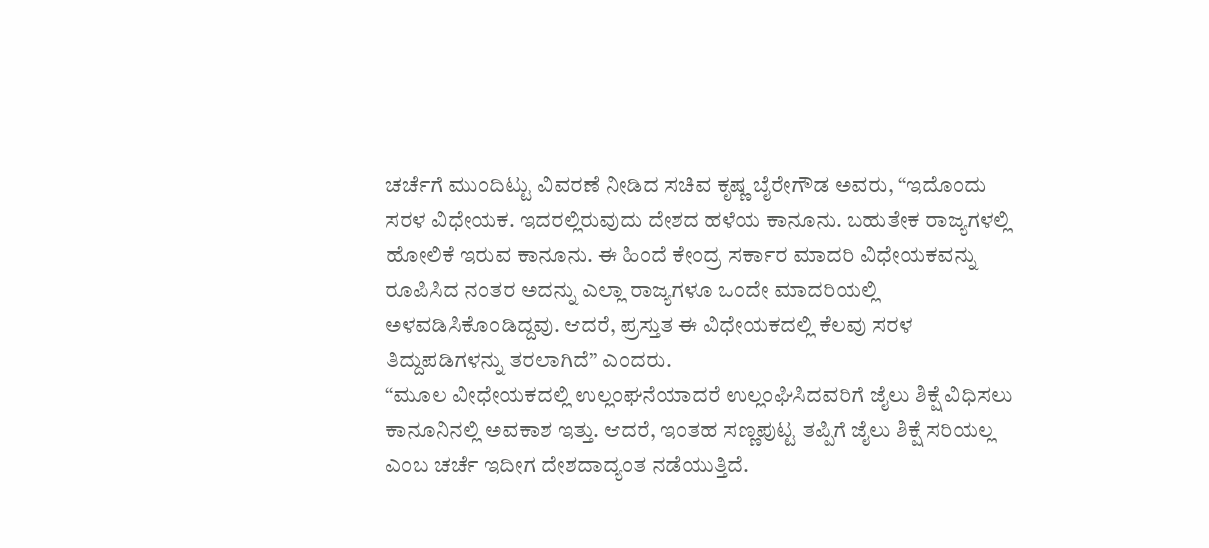ಚರ್ಚೆಗೆ ಮುಂದಿಟ್ಟು ವಿವರಣೆ ನೀಡಿದ ಸಚಿವ ಕೃಷ್ಣ ಬೈರೇಗೌಡ ಅವರು, “ಇದೊಂದು ಸರಳ ವಿಧೇಯಕ. ಇದರಲ್ಲಿರುವುದು ದೇಶದ ಹಳೆಯ ಕಾನೂನು. ಬಹುತೇಕ ರಾಜ್ಯಗಳಲ್ಲಿ ಹೋಲಿಕೆ ಇರುವ ಕಾನೂನು. ಈ ಹಿಂದೆ ಕೇಂದ್ರ ಸರ್ಕಾರ ಮಾದರಿ ವಿಧೇಯಕವನ್ನು ರೂಪಿಸಿದ ನಂತರ ಅದನ್ನು ಎಲ್ಲಾ ರಾಜ್ಯಗಳೂ ಒಂದೇ ಮಾದರಿಯಲ್ಲಿ ಅಳವಡಿಸಿಕೊಂಡಿದ್ದವು. ಆದರೆ, ಪ್ರಸ್ತುತ ಈ ವಿಧೇಯಕದಲ್ಲಿ ಕೆಲವು ಸರಳ ತಿದ್ದುಪಡಿಗಳನ್ನು ತರಲಾಗಿದೆ” ಎಂದರು.
“ಮೂಲ ವೀಧೇಯಕದಲ್ಲಿ ಉಲ್ಲಂಘನೆಯಾದರೆ ಉಲ್ಲಂಘಿಸಿದವರಿಗೆ ಜೈಲು ಶಿಕ್ಷೆ ವಿಧಿಸಲು ಕಾನೂನಿನಲ್ಲಿ ಅವಕಾಶ ಇತ್ತು. ಆದರೆ, ಇಂತಹ ಸಣ್ಣಪುಟ್ಟ ತಪ್ಪಿಗೆ ಜೈಲು ಶಿಕ್ಷೆ ಸರಿಯಲ್ಲ ಎಂಬ ಚರ್ಚೆ ಇದೀಗ ದೇಶದಾದ್ಯಂತ ನಡೆಯುತ್ತಿದೆ.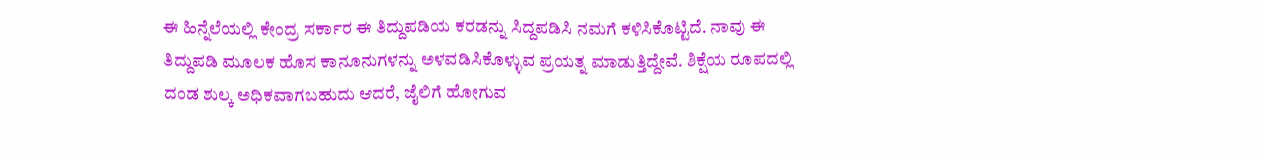ಈ ಹಿನ್ನೆಲೆಯಲ್ಲಿ ಕೇಂದ್ರ ಸರ್ಕಾರ ಈ ತಿದ್ದುಪಡಿಯ ಕರಡನ್ನು ಸಿದ್ದಪಡಿಸಿ ನಮಗೆ ಕಳಿಸಿಕೊಟ್ಟಿದೆ. ನಾವು ಈ ತಿದ್ದುಪಡಿ ಮೂಲಕ ಹೊಸ ಕಾನೂನುಗಳನ್ನು ಅಳವಡಿಸಿಕೊಳ್ಳುವ ಪ್ರಯತ್ನ ಮಾಡುತ್ತಿದ್ದೇವೆ. ಶಿಕ್ಷೆಯ ರೂಪದಲ್ಲಿ ದಂಡ ಶುಲ್ಕ ಅಧಿಕವಾಗಬಹುದು ಆದರೆ, ಜೈಲಿಗೆ ಹೋಗುವ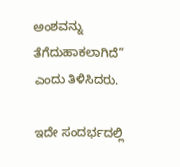ಅಂಶವನ್ನು ತೆಗೆದುಹಾಕಲಾಗಿದೆ” ಎಂದು ತಿಳಿಸಿದರು.

ಇದೇ ಸಂದರ್ಭದಲ್ಲಿ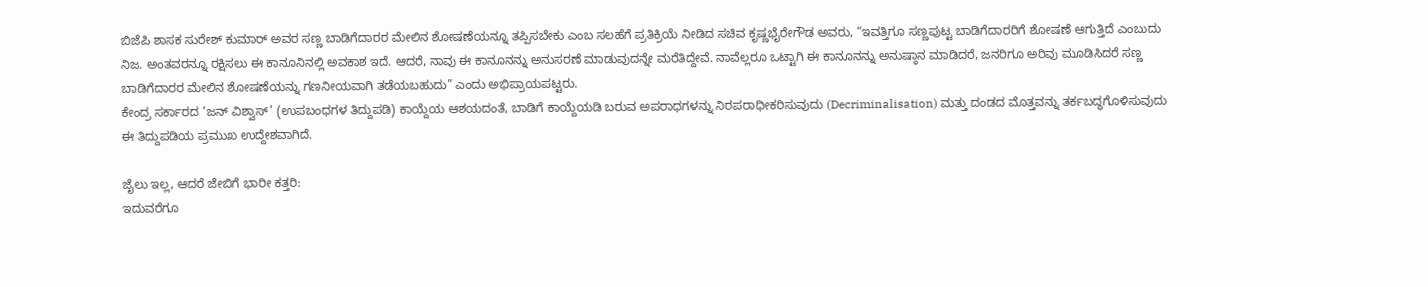ಬಿಜೆಪಿ ಶಾಸಕ ಸುರೇಶ್ ಕುಮಾರ್ ಅವರ ಸಣ್ಣ ಬಾಡಿಗೆದಾರರ ಮೇಲಿನ ಶೋಷಣೆಯನ್ನೂ ತಪ್ಪಿಸಬೇಕು ಎಂಬ ಸಲಹೆಗೆ ಪ್ರತಿಕ್ರಿಯೆ ನೀಡಿದ ಸಚಿವ ಕೃಷ್ಣಭೈರೇಗೌಡ ಅವರು, “ಇವತ್ತಿಗೂ ಸಣ್ಣಪುಟ್ಟ ಬಾಡಿಗೆದಾರರಿಗೆ ಶೋಷಣೆ ಆಗುತ್ತಿದೆ ಎಂಬುದು ನಿಜ. ಅಂತವರನ್ನೂ ರಕ್ಷಿಸಲು ಈ ಕಾನೂನಿನಲ್ಲಿ ಅವಕಾಶ ಇದೆ. ಆದರೆ, ನಾವು ಈ ಕಾನೂನನ್ನು ಅನುಸರಣೆ ಮಾಡುವುದನ್ನೇ ಮರೆತಿದ್ದೇವೆ. ನಾವೆಲ್ಲರೂ ಒಟ್ಟಾಗಿ ಈ ಕಾನೂನನ್ನು ಅನುಷ್ಠಾನ ಮಾಡಿದರೆ, ಜನರಿಗೂ ಅರಿವು ಮೂಡಿಸಿದರೆ ಸಣ್ಣ ಬಾಡಿಗೆದಾರರ ಮೇಲಿನ ಶೋಷಣೆಯನ್ನು ಗಣನೀಯವಾಗಿ ತಡೆಯಬಹುದು” ಎಂದು ಅಭಿಪ್ರಾಯಪಟ್ಟರು.
ಕೇಂದ್ರ ಸರ್ಕಾರದ ‘ಜನ್ ವಿಶ್ವಾಸ್’ (ಉಪಬಂಧಗಳ ತಿದ್ದುಪಡಿ) ಕಾಯ್ದೆಯ ಆಶಯದಂತೆ, ಬಾಡಿಗೆ ಕಾಯ್ದೆಯಡಿ ಬರುವ ಅಪರಾಧಗಳನ್ನು ನಿರಪರಾಧೀಕರಿಸುವುದು (Decriminalisation) ಮತ್ತು ದಂಡದ ಮೊತ್ತವನ್ನು ತರ್ಕಬದ್ಧಗೊಳಿಸುವುದು ಈ ತಿದ್ದುಪಡಿಯ ಪ್ರಮುಖ ಉದ್ದೇಶವಾಗಿದೆ.

ಜೈಲು ಇಲ್ಲ, ಆದರೆ ಜೇಬಿಗೆ ಭಾರೀ ಕತ್ತರಿ:
ಇದುವರೆಗೂ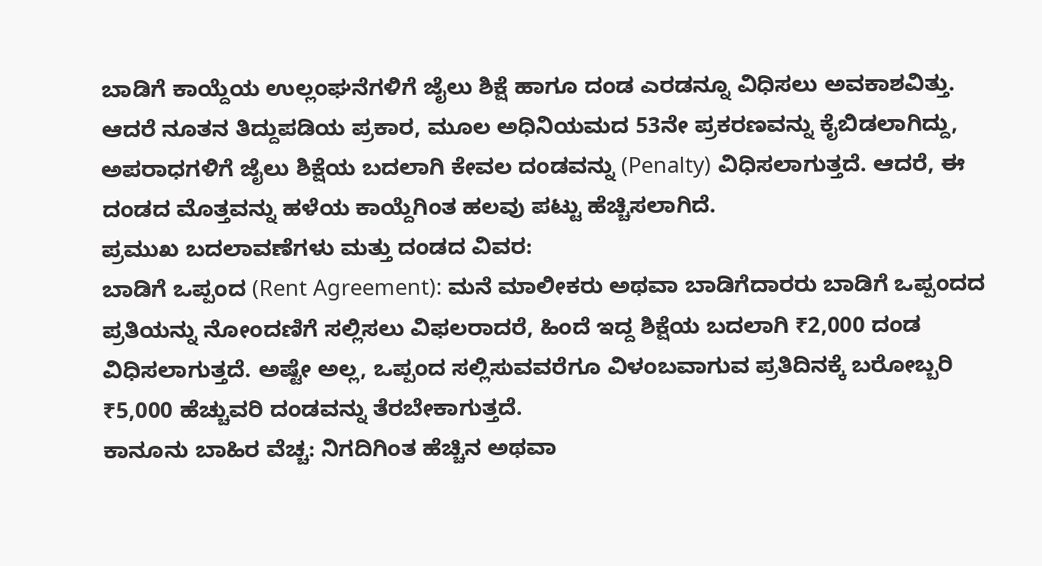ಬಾಡಿಗೆ ಕಾಯ್ದೆಯ ಉಲ್ಲಂಘನೆಗಳಿಗೆ ಜೈಲು ಶಿಕ್ಷೆ ಹಾಗೂ ದಂಡ ಎರಡನ್ನೂ ವಿಧಿಸಲು ಅವಕಾಶವಿತ್ತು. ಆದರೆ ನೂತನ ತಿದ್ದುಪಡಿಯ ಪ್ರಕಾರ, ಮೂಲ ಅಧಿನಿಯಮದ 53ನೇ ಪ್ರಕರಣವನ್ನು ಕೈಬಿಡಲಾಗಿದ್ದು, ಅಪರಾಧಗಳಿಗೆ ಜೈಲು ಶಿಕ್ಷೆಯ ಬದಲಾಗಿ ಕೇವಲ ದಂಡವನ್ನು (Penalty) ವಿಧಿಸಲಾಗುತ್ತದೆ. ಆದರೆ, ಈ ದಂಡದ ಮೊತ್ತವನ್ನು ಹಳೆಯ ಕಾಯ್ದೆಗಿಂತ ಹಲವು ಪಟ್ಟು ಹೆಚ್ಚಿಸಲಾಗಿದೆ.
ಪ್ರಮುಖ ಬದಲಾವಣೆಗಳು ಮತ್ತು ದಂಡದ ವಿವರ:
ಬಾಡಿಗೆ ಒಪ್ಪಂದ (Rent Agreement): ಮನೆ ಮಾಲೀಕರು ಅಥವಾ ಬಾಡಿಗೆದಾರರು ಬಾಡಿಗೆ ಒಪ್ಪಂದದ ಪ್ರತಿಯನ್ನು ನೋಂದಣಿಗೆ ಸಲ್ಲಿಸಲು ವಿಫಲರಾದರೆ, ಹಿಂದೆ ಇದ್ದ ಶಿಕ್ಷೆಯ ಬದಲಾಗಿ ₹2,000 ದಂಡ ವಿಧಿಸಲಾಗುತ್ತದೆ. ಅಷ್ಟೇ ಅಲ್ಲ, ಒಪ್ಪಂದ ಸಲ್ಲಿಸುವವರೆಗೂ ವಿಳಂಬವಾಗುವ ಪ್ರತಿದಿನಕ್ಕೆ ಬರೋಬ್ಬರಿ ₹5,000 ಹೆಚ್ಚುವರಿ ದಂಡವನ್ನು ತೆರಬೇಕಾಗುತ್ತದೆ.
ಕಾನೂನು ಬಾಹಿರ ವೆಚ್ಚ: ನಿಗದಿಗಿಂತ ಹೆಚ್ಚಿನ ಅಥವಾ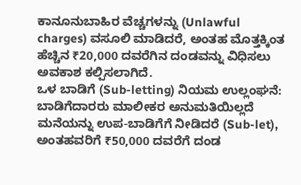ಕಾನೂನುಬಾಹಿರ ವೆಚ್ಚಗಳನ್ನು (Unlawful charges) ವಸೂಲಿ ಮಾಡಿದರೆ, ಅಂತಹ ಮೊತ್ತಕ್ಕಿಂತ ಹೆಚ್ಚಿನ ₹20,000 ದವರೆಗಿನ ದಂಡವನ್ನು ವಿಧಿಸಲು ಅವಕಾಶ ಕಲ್ಪಿಸಲಾಗಿದೆ.
ಒಳ ಬಾಡಿಗೆ (Sub-letting) ನಿಯಮ ಉಲ್ಲಂಘನೆ: ಬಾಡಿಗೆದಾರರು ಮಾಲೀಕರ ಅನುಮತಿಯಿಲ್ಲದೆ ಮನೆಯನ್ನು ಉಪ-ಬಾಡಿಗೆಗೆ ನೀಡಿದರೆ (Sub-let), ಅಂತಹವರಿಗೆ ₹50,000 ದವರೆಗೆ ದಂಡ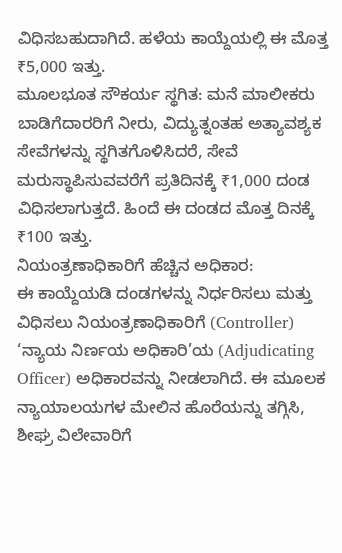ವಿಧಿಸಬಹುದಾಗಿದೆ. ಹಳೆಯ ಕಾಯ್ದೆಯಲ್ಲಿ ಈ ಮೊತ್ತ ₹5,000 ಇತ್ತು.
ಮೂಲಭೂತ ಸೌಕರ್ಯ ಸ್ಥಗಿತ: ಮನೆ ಮಾಲೀಕರು ಬಾಡಿಗೆದಾರರಿಗೆ ನೀರು, ವಿದ್ಯುತ್ನಂತಹ ಅತ್ಯಾವಶ್ಯಕ ಸೇವೆಗಳನ್ನು ಸ್ಥಗಿತಗೊಳಿಸಿದರೆ, ಸೇವೆ ಮರುಸ್ಥಾಪಿಸುವವರೆಗೆ ಪ್ರತಿದಿನಕ್ಕೆ ₹1,000 ದಂಡ ವಿಧಿಸಲಾಗುತ್ತದೆ. ಹಿಂದೆ ಈ ದಂಡದ ಮೊತ್ತ ದಿನಕ್ಕೆ ₹100 ಇತ್ತು.
ನಿಯಂತ್ರಣಾಧಿಕಾರಿಗೆ ಹೆಚ್ಚಿನ ಅಧಿಕಾರ:
ಈ ಕಾಯ್ದೆಯಡಿ ದಂಡಗಳನ್ನು ನಿರ್ಧರಿಸಲು ಮತ್ತು ವಿಧಿಸಲು ನಿಯಂತ್ರಣಾಧಿಕಾರಿಗೆ (Controller) ‘ನ್ಯಾಯ ನಿರ್ಣಯ ಅಧಿಕಾರಿ’ಯ (Adjudicating Officer) ಅಧಿಕಾರವನ್ನು ನೀಡಲಾಗಿದೆ. ಈ ಮೂಲಕ ನ್ಯಾಯಾಲಯಗಳ ಮೇಲಿನ ಹೊರೆಯನ್ನು ತಗ್ಗಿಸಿ, ಶೀಘ್ರ ವಿಲೇವಾರಿಗೆ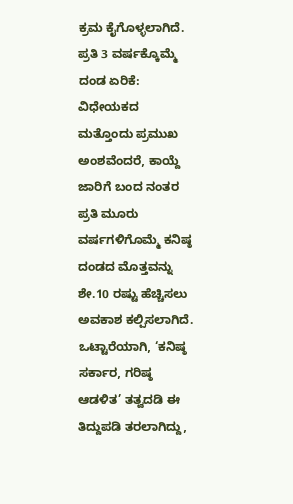ಕ್ರಮ ಕೈಗೊಳ್ಳಲಾಗಿದೆ.
ಪ್ರತಿ 3 ವರ್ಷಕ್ಕೊಮ್ಮೆ ದಂಡ ಏರಿಕೆ:
ವಿಧೇಯಕದ ಮತ್ತೊಂದು ಪ್ರಮುಖ ಅಂಶವೆಂದರೆ, ಕಾಯ್ದೆ ಜಾರಿಗೆ ಬಂದ ನಂತರ ಪ್ರತಿ ಮೂರು ವರ್ಷಗಳಿಗೊಮ್ಮೆ ಕನಿಷ್ಠ ದಂಡದ ಮೊತ್ತವನ್ನು ಶೇ.10 ರಷ್ಟು ಹೆಚ್ಚಿಸಲು ಅವಕಾಶ ಕಲ್ಪಿಸಲಾಗಿದೆ.
ಒಟ್ಟಾರೆಯಾಗಿ, ‘ಕನಿಷ್ಠ ಸರ್ಕಾರ, ಗರಿಷ್ಠ ಆಡಳಿತ’ ತತ್ವದಡಿ ಈ ತಿದ್ದುಪಡಿ ತರಲಾಗಿದ್ದು,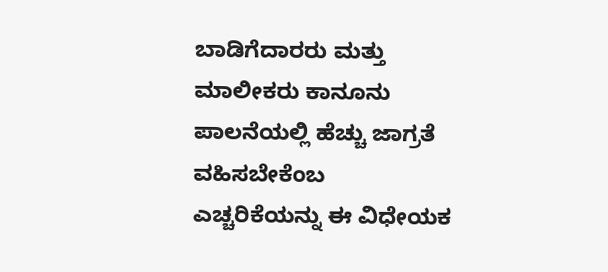ಬಾಡಿಗೆದಾರರು ಮತ್ತು ಮಾಲೀಕರು ಕಾನೂನು ಪಾಲನೆಯಲ್ಲಿ ಹೆಚ್ಚು ಜಾಗ್ರತೆ ವಹಿಸಬೇಕೆಂಬ ಎಚ್ಚರಿಕೆಯನ್ನು ಈ ವಿಧೇಯಕ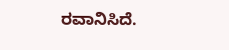ರವಾನಿಸಿದೆ.